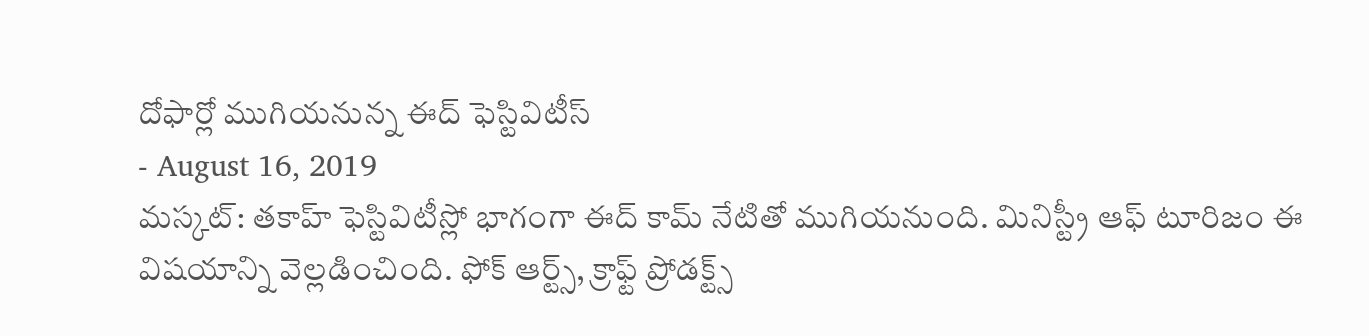దోఫార్లో ముగియనున్న ఈద్ ఫెస్టివిటీస్
- August 16, 2019
మస్కట్: తకాహ్ ఫెస్టివిటీస్లో భాగంగా ఈద్ కామ్ నేటితో ముగియనుంది. మినిస్ట్రీ ఆఫ్ టూరిజం ఈ విషయాన్ని వెల్లడించింది. ఫోక్ ఆర్ట్స్, క్రాఫ్ట్ ప్రోడక్ట్స్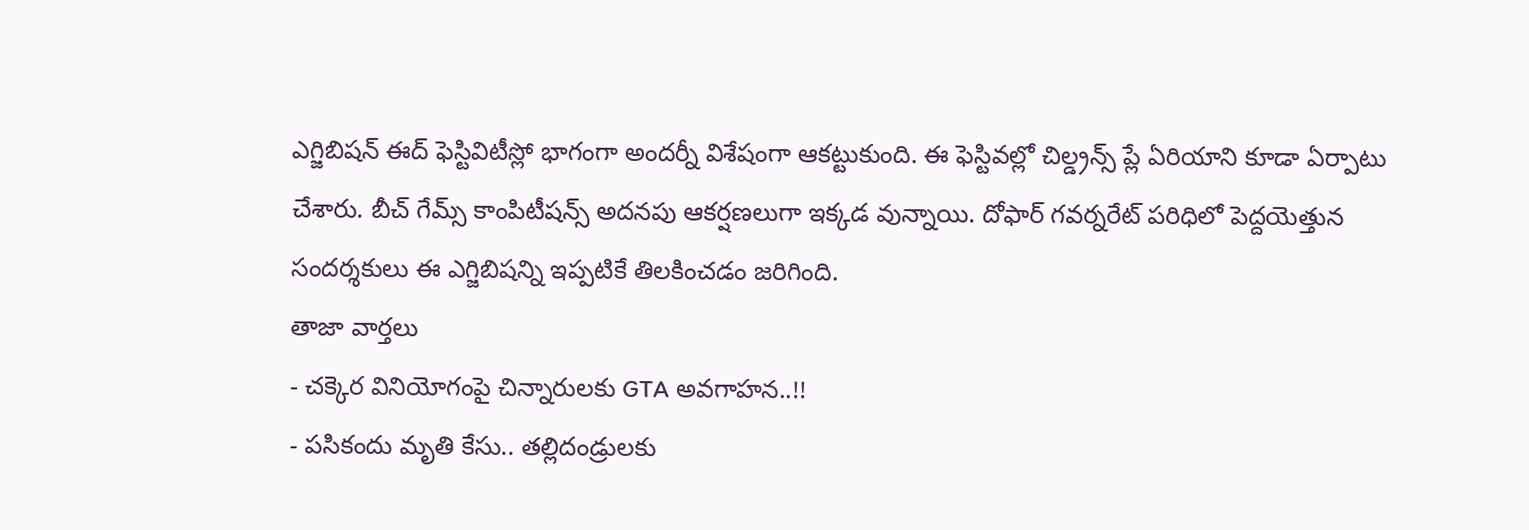ఎగ్జిబిషన్ ఈద్ ఫెస్టివిటీస్లో భాగంగా అందర్నీ విశేషంగా ఆకట్టుకుంది. ఈ ఫెస్టివల్లో చిల్డ్రన్స్ ప్లే ఏరియాని కూడా ఏర్పాటు చేశారు. బీచ్ గేమ్స్ కాంపిటీషన్స్ అదనపు ఆకర్షణలుగా ఇక్కడ వున్నాయి. దోఫార్ గవర్నరేట్ పరిధిలో పెద్దయెత్తున సందర్శకులు ఈ ఎగ్జిబిషన్ని ఇప్పటికే తిలకించడం జరిగింది.
తాజా వార్తలు
- చక్కెర వినియోగంపై చిన్నారులకు GTA అవగాహన..!!
- పసికందు మృతి కేసు.. తల్లిదండ్రులకు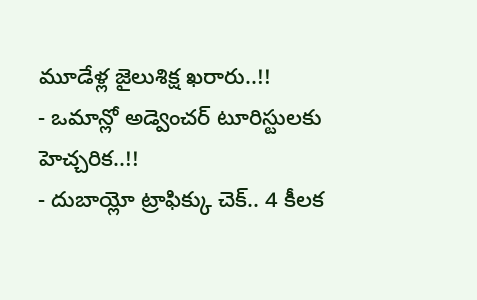మూడేళ్ల జైలుశిక్ష ఖరారు..!!
- ఒమాన్లో అడ్వెంచర్ టూరిస్టులకు హెచ్చరిక..!!
- దుబాయ్లో ట్రాఫిక్కు చెక్.. 4 కీలక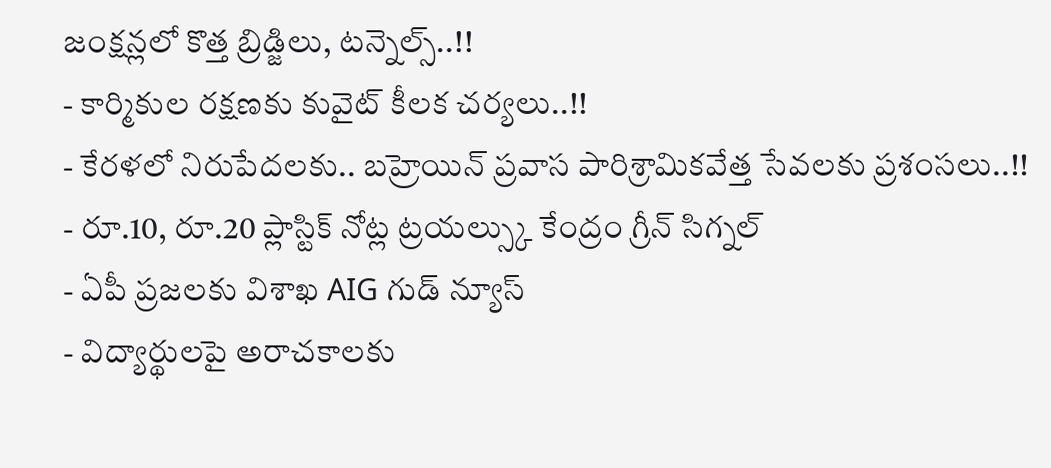జంక్షన్లలో కొత్త బ్రిడ్జిలు, టన్నెల్స్..!!
- కార్మికుల రక్షణకు కువైట్ కీలక చర్యలు..!!
- కేరళలో నిరుపేదలకు.. బహ్రెయిన్ ప్రవాస పారిశ్రామికవేత్త సేవలకు ప్రశంసలు..!!
- రూ.10, రూ.20 ప్లాస్టిక్ నోట్ల ట్రయల్స్కు కేంద్రం గ్రీన్ సిగ్నల్
- ఏపీ ప్రజలకు విశాఖ AIG గుడ్ న్యూస్
- విద్యార్థులపై అరాచకాలకు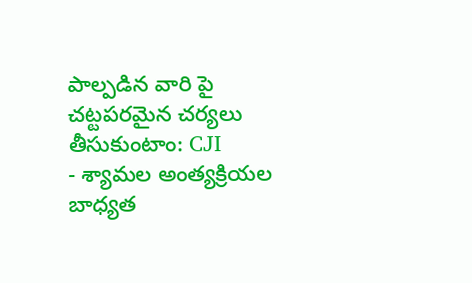పాల్పడిన వారి పై చట్టపరమైన చర్యలు తీసుకుంటాం: CJI
- శ్యామల అంత్యక్రియల బాధ్యత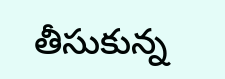తీసుకున్న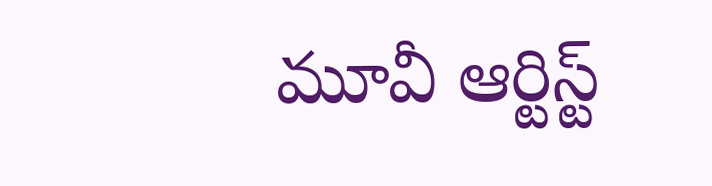మూవీ ఆర్టిస్ట్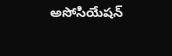అసోసియేషన్